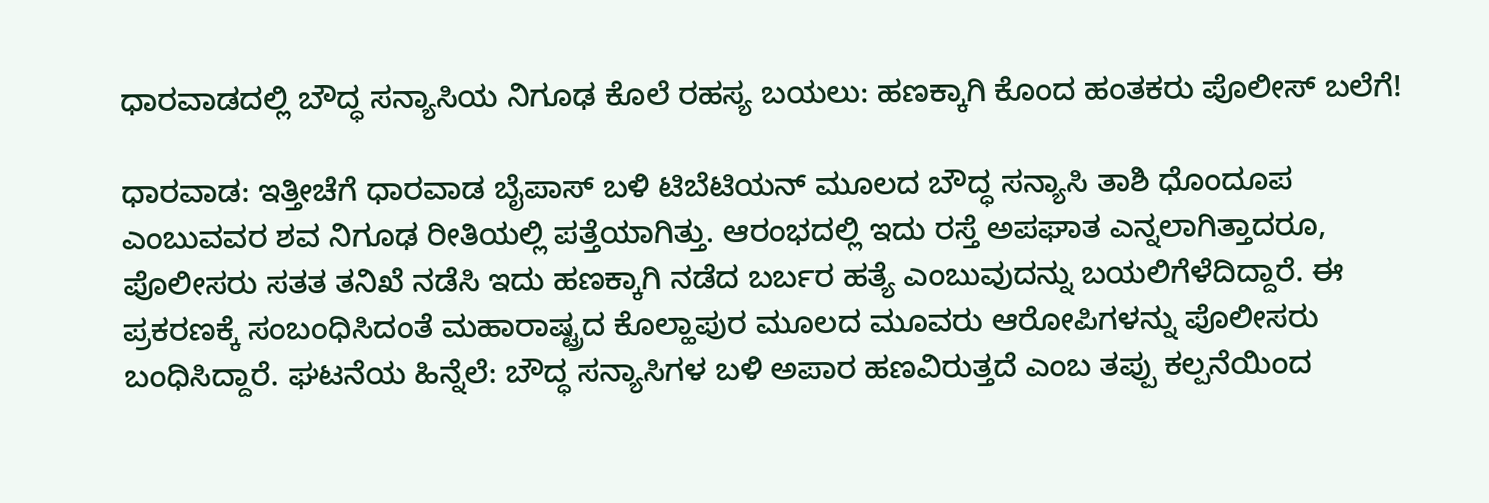ಧಾರವಾಡದಲ್ಲಿ ಬೌದ್ಧ ಸನ್ಯಾಸಿಯ ನಿಗೂಢ ಕೊಲೆ ರಹಸ್ಯ ಬಯಲು: ಹಣಕ್ಕಾಗಿ ಕೊಂದ ಹಂತಕರು ಪೊಲೀಸ್ ಬಲೆಗೆ!

ಧಾರವಾಡ: ಇತ್ತೀಚೆಗೆ ಧಾರವಾಡ ಬೈಪಾಸ್ ಬಳಿ ಟಿಬೆಟಿಯನ್ ಮೂಲದ ಬೌದ್ಧ ಸನ್ಯಾಸಿ ತಾಶಿ ಧೊಂದೂಪ ಎಂಬುವವರ ಶವ ನಿಗೂಢ ರೀತಿಯಲ್ಲಿ ಪತ್ತೆಯಾಗಿತ್ತು. ಆರಂಭದಲ್ಲಿ ಇದು ರಸ್ತೆ ಅಪಘಾತ ಎನ್ನಲಾಗಿತ್ತಾದರೂ, ಪೊಲೀಸರು ಸತತ ತನಿಖೆ ನಡೆಸಿ ಇದು ಹಣಕ್ಕಾಗಿ ನಡೆದ ಬರ್ಬರ ಹತ್ಯೆ ಎಂಬುವುದನ್ನು ಬಯಲಿಗೆಳೆದಿದ್ದಾರೆ. ಈ ಪ್ರಕರಣಕ್ಕೆ ಸಂಬಂಧಿಸಿದಂತೆ ಮಹಾರಾಷ್ಟ್ರದ ಕೊಲ್ಹಾಪುರ ಮೂಲದ ಮೂವರು ಆರೋಪಿಗಳನ್ನು ಪೊಲೀಸರು ಬಂಧಿಸಿದ್ದಾರೆ. ಘಟನೆಯ ಹಿನ್ನೆಲೆ: ಬೌದ್ಧ ಸನ್ಯಾಸಿಗಳ ಬಳಿ ಅಪಾರ ಹಣವಿರುತ್ತದೆ ಎಂಬ ತಪ್ಪು ಕಲ್ಪನೆಯಿಂದ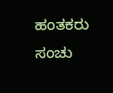ಹಂತಕರು ಸಂಚು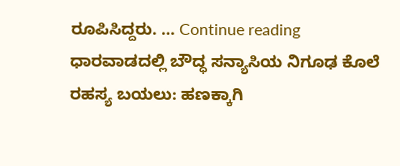ರೂಪಿಸಿದ್ದರು. … Continue reading ಧಾರವಾಡದಲ್ಲಿ ಬೌದ್ಧ ಸನ್ಯಾಸಿಯ ನಿಗೂಢ ಕೊಲೆ ರಹಸ್ಯ ಬಯಲು: ಹಣಕ್ಕಾಗಿ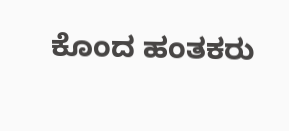ಕೊಂದ ಹಂತಕರು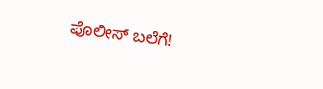ಪೊಲೀಸ್ ಬಲೆಗೆ!